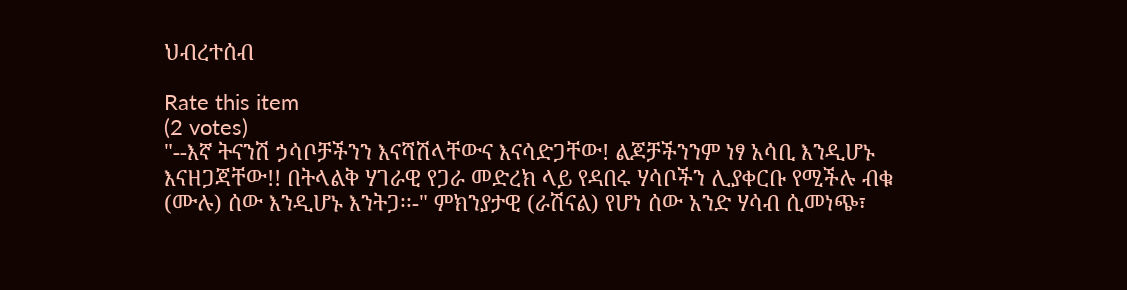ህብረተሰብ

Rate this item
(2 votes)
"--እኛ ትናንሽ ኃሳቦቻችንን እናሻሽላቸውና እናሳድጋቸው! ልጆቻችንንም ነፃ አሳቢ እንዲሆኑ እናዘጋጃቸው!! በትላልቅ ሃገራዊ የጋራ መድረክ ላይ የዳበሩ ሃሳቦችን ሊያቀርቡ የሚችሉ ብቁ (ሙሉ) ሰው እንዲሆኑ እንትጋ፡፡-" ምክንያታዊ (ራሽናል) የሆነ ሰው አንድ ሃሳብ ሲመነጭ፣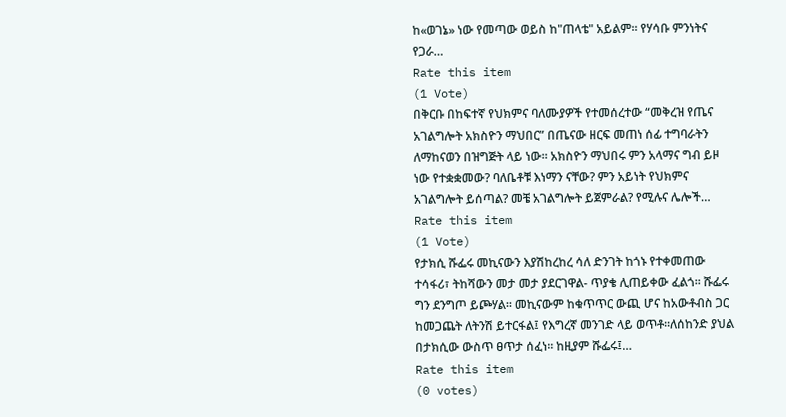ከ«ወገኔ» ነው የመጣው ወይስ ከ"ጠላቴ" አይልም፡፡ የሃሳቡ ምንነትና የጋራ…
Rate this item
(1 Vote)
በቅርቡ በከፍተኛ የህክምና ባለሙያዎች የተመሰረተው “መቅረዝ የጤና አገልግሎት አክስዮን ማህበር” በጤናው ዘርፍ መጠነ ሰፊ ተግባራትን ለማከናወን በዝግጅት ላይ ነው። አክስዮን ማህበሩ ምን አላማና ግብ ይዞ ነው የተቋቋመው? ባለቤቶቹ እነማን ናቸው? ምን አይነት የህክምና አገልግሎት ይሰጣል? መቼ አገልግሎት ይጀምራል? የሚሉና ሌሎች…
Rate this item
(1 Vote)
የታክሲ ሹፌሩ መኪናውን እያሽከረከረ ሳለ ድንገት ከጎኑ የተቀመጠው ተሳፋሪ፣ ትከሻውን መታ መታ ያደርገዋል- ጥያቄ ሊጠይቀው ፈልጎ፡፡ ሹፌሩ ግን ደንግጦ ይጮሃል፡፡ መኪናውም ከቁጥጥር ውጪ ሆና ከአውቶብስ ጋር ከመጋጨት ለትንሽ ይተርፋል፤ የእግረኛ መንገድ ላይ ወጥቶ፡፡ለሰከንድ ያህል በታክሲው ውስጥ ፀጥታ ሰፈነ፡፡ ከዚያም ሹፌሩ፤…
Rate this item
(0 votes)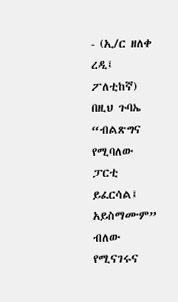- (ኢ/ር ዘለቀ ረዲ፤ ፖለቲከኛ) በዚህ ጉባኤ “ብልጽግና የሚባለው ፓርቲ ይፈርሳል፤ አይስማሙም” ብለው የሚናገሩና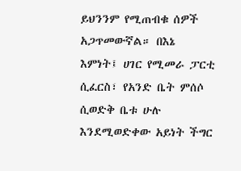ይህንንም የሚጠብቁ ሰዎች አጋጥመውኛል። በእኔ እምነት፤ ሀገር የሚመራ ፓርቲ ሲፈርስ፣ የአንድ ቤት ምሰሶ ሲወድቅ ቤቱ ሁሉ እንደሚወድቀው አይነት ችግር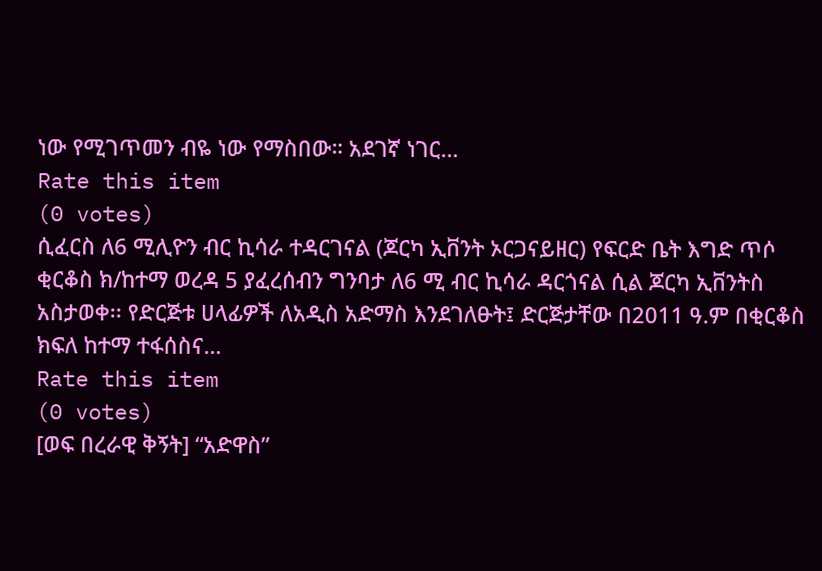ነው የሚገጥመን ብዬ ነው የማስበው። አደገኛ ነገር…
Rate this item
(0 votes)
ሲፈርስ ለ6 ሚሊዮን ብር ኪሳራ ተዳርገናል (ጆርካ ኢቨንት ኦርጋናይዘር) የፍርድ ቤት እግድ ጥሶ ቂርቆስ ክ/ከተማ ወረዳ 5 ያፈረሰብን ግንባታ ለ6 ሚ ብር ኪሳራ ዳርጎናል ሲል ጆርካ ኢቨንትስ አስታወቀ፡፡ የድርጅቱ ሀላፊዎች ለአዲስ አድማስ እንደገለፁት፤ ድርጅታቸው በ2011 ዓ.ም በቂርቆስ ክፍለ ከተማ ተፋሰስና…
Rate this item
(0 votes)
[ወፍ በረራዊ ቅኝት] “አድዋስ”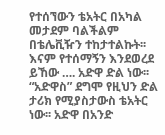የተሰኘውን ቴአትር በአካል መታደም ባልችልም በቴሌቪዥን ተከታተልኩት፡፡ እናም የተሰማኝን እንደወረደ ይኸው …. አድዋ ድል ነው፡፡ “አድዋስ” ደግሞ የዚህን ድል ታሪክ የሚያስታውስ ቴአትር ነው፡፡ አድዋ በአንድ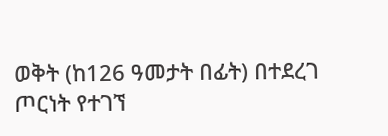ወቅት (ከ126 ዓመታት በፊት) በተደረገ ጦርነት የተገኘ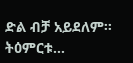ድል ብቻ አይደለም፡፡ ትዕምርቱ…